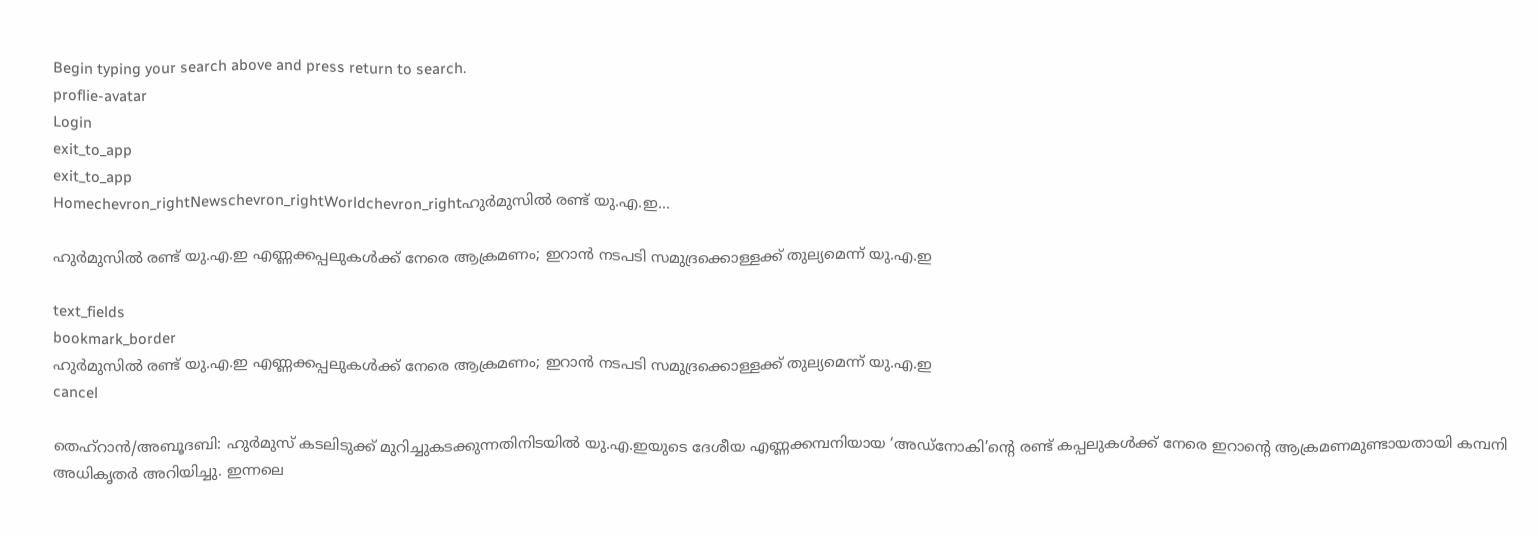Begin typing your search above and press return to search.
proflie-avatar
Login
exit_to_app
exit_to_app
Homechevron_rightNewschevron_rightWorldchevron_rightഹുർമുസിൽ രണ്ട് യു.എ.ഇ...

ഹുർമുസിൽ രണ്ട് യു.എ.ഇ എണ്ണക്കപ്പലുകൾക്ക് നേരെ ആക്രമണം; ഇറാൻ നടപടി സമുദ്രക്കൊള്ളക്ക് തുല്യമെന്ന് യു.എ.ഇ

text_fields
bookmark_border
ഹുർമുസിൽ രണ്ട് യു.എ.ഇ എണ്ണക്കപ്പലുകൾക്ക് നേരെ ആക്രമണം; ഇറാൻ നടപടി സമുദ്രക്കൊള്ളക്ക് തുല്യമെന്ന് യു.എ.ഇ
cancel

തെഹ്റാൻ/അബൂദബി: ഹുർമുസ് കടലിടുക്ക് മുറിച്ചുകടക്കുന്നതിനിടയിൽ യു.എ.ഇയുടെ ദേശീയ എണ്ണക്കമ്പനിയായ ‘അഡ്‌നോകി’ന്റെ രണ്ട് കപ്പലുകൾക്ക് നേരെ ഇറാന്റെ ആക്രമണമുണ്ടായതായി കമ്പനി അധികൃതർ അറിയിച്ചു. ഇന്നലെ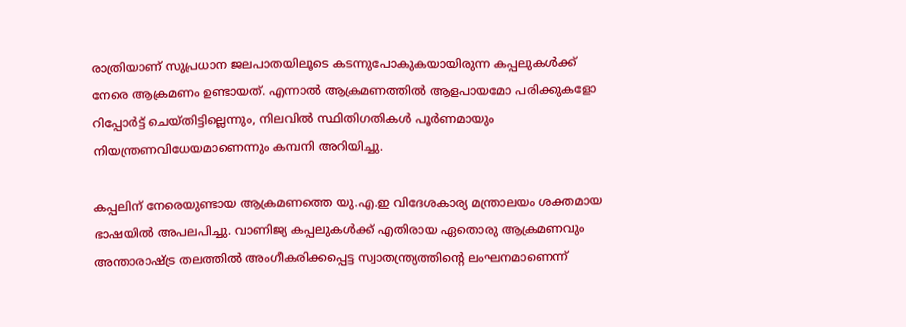രാത്രിയാണ് സുപ്രധാന ജലപാതയിലൂടെ കടന്നുപോകുകയായിരുന്ന കപ്പലുകൾക്ക് നേരെ ആക്രമണം ഉണ്ടായത്. എന്നാൽ ആക്രമണത്തിൽ ആളപായമോ പരിക്കുകളോ റിപ്പോർട്ട് ചെയ്തിട്ടില്ലെന്നും, നിലവിൽ സ്ഥിതിഗതികൾ പൂർണമായും നിയന്ത്രണവിധേയമാണെന്നും കമ്പനി അറിയിച്ചു.

കപ്പലിന് നേരെയുണ്ടായ ആക്രമണത്തെ യു.എ.ഇ വിദേശകാര്യ മന്ത്രാലയം ശക്തമായ ഭാഷയിൽ അപലപിച്ചു. വാണിജ്യ കപ്പലുകൾക്ക് എതിരായ ഏതൊരു ആക്രമണവും അന്താരാഷ്ട്ര തലത്തിൽ അംഗീകരിക്കപ്പെട്ട സ്വാതന്ത്ര്യത്തിന്റെ ലംഘനമാണെന്ന്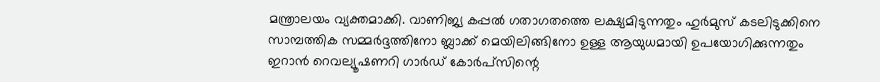മന്ത്രാലയം വ്യക്തമാക്കി. വാണിജ്യ കപ്പൽ ഗതാഗതത്തെ ലക്ഷ്യമിടുന്നതും ഹുർമുസ് കടലിടുക്കിനെ സാമ്പത്തിക സമ്മർദ്ദത്തിനോ ബ്ലാക്ക് മെയിലിങ്ങിനോ ഉള്ള ആയുധമായി ഉപയോഗിക്കുന്നതും ഇറാൻ റെവല്യൂഷണറി ഗാർഡ് കോർപ്സിന്റെ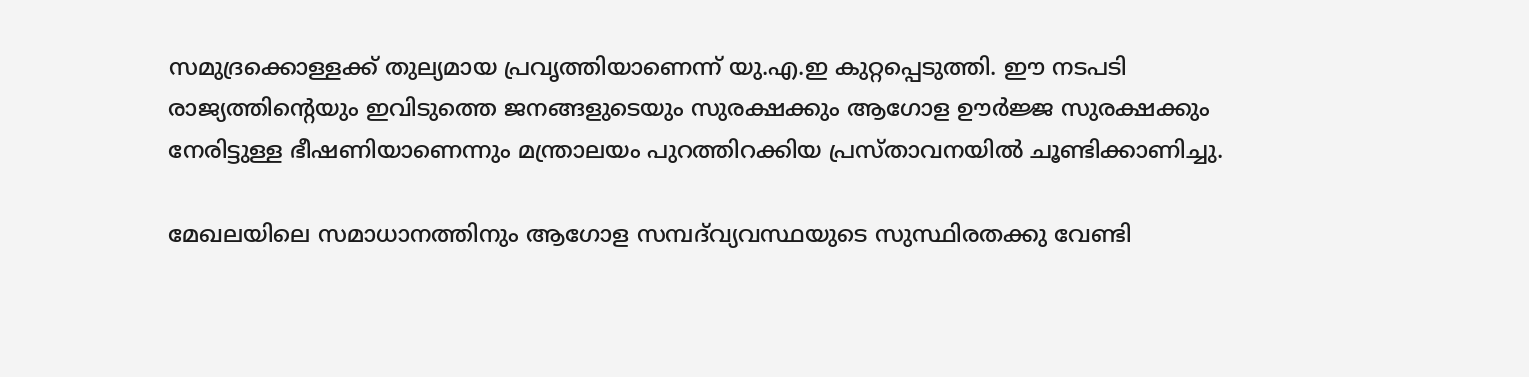സമുദ്രക്കൊള്ളക്ക് തുല്യമായ പ്രവൃത്തിയാണെന്ന് യു.എ.ഇ കുറ്റപ്പെടുത്തി. ഈ നടപടി രാജ്യത്തിന്റെയും ഇവിടുത്തെ ജനങ്ങളുടെയും സുരക്ഷക്കും ആഗോള ഊർജ്ജ സുരക്ഷക്കും നേരിട്ടുള്ള ഭീഷണിയാണെന്നും മന്ത്രാലയം പുറത്തിറക്കിയ പ്രസ്താവനയിൽ ചൂണ്ടിക്കാണിച്ചു.

മേഖലയിലെ സമാധാനത്തിനും ആഗോള സമ്പദ്‌വ്യവസ്ഥയുടെ സുസ്ഥിരതക്കു വേണ്ടി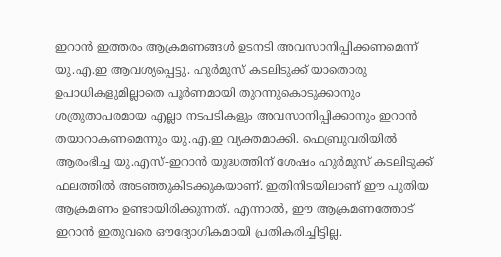ഇറാൻ ഇത്തരം ആക്രമണങ്ങൾ ഉടനടി അവസാനിപ്പിക്കണമെന്ന് യു.എ.ഇ ആവശ്യപ്പെട്ടു. ഹുർമുസ് കടലിടുക്ക് യാതൊരു ഉപാധികളുമില്ലാതെ പൂർണമായി തുറന്നുകൊടുക്കാനും ശത്രുതാപരമായ എല്ലാ നടപടികളും അവസാനിപ്പിക്കാനും ഇറാൻ തയാറാകണമെന്നും യു.എ.ഇ വ്യക്തമാക്കി. ഫെബ്രുവരിയിൽ ആരംഭിച്ച യു.എസ്-ഇറാൻ യുദ്ധത്തിന് ശേഷം ഹുർമുസ് കടലിടുക്ക് ഫലത്തിൽ അടഞ്ഞുകിടക്കുകയാണ്. ഇതിനിടയിലാണ് ഈ പുതിയ ആക്രമണം ഉണ്ടായിരിക്കുന്നത്. എന്നാൽ, ഈ ആക്രമണത്തോട് ഇറാൻ ഇതുവരെ ഔദ്യോഗികമായി പ്രതികരിച്ചിട്ടില്ല.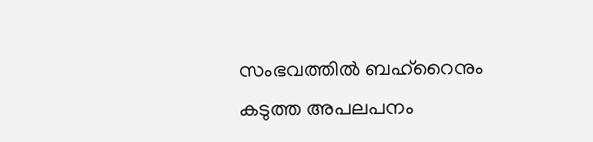സംഭവത്തിൽ ബഹ്‌റൈനും കടുത്ത അപലപനം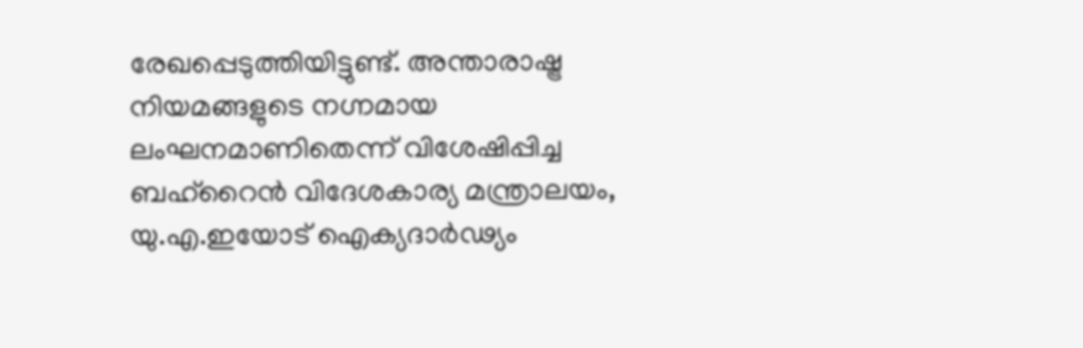രേഖപ്പെടുത്തിയിട്ടുണ്ട്. അന്താരാഷ്ട്ര നിയമങ്ങളുടെ നഗ്നമായ ലംഘനമാണിതെന്ന് വിശേഷിപ്പിച്ച ബഹ്‌റൈൻ വിദേശകാര്യ മന്ത്രാലയം, യു.എ.ഇയോട് ഐക്യദാർഢ്യം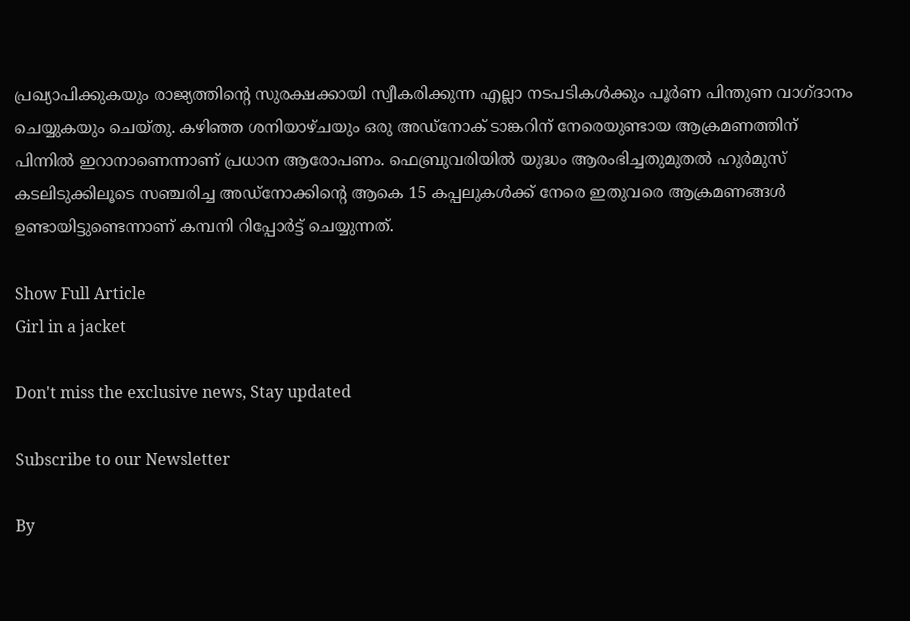പ്രഖ്യാപിക്കുകയും രാജ്യത്തിന്റെ സുരക്ഷക്കായി സ്വീകരിക്കുന്ന എല്ലാ നടപടികൾക്കും പൂർണ പിന്തുണ വാഗ്ദാനം ചെയ്യുകയും ചെയ്തു. കഴിഞ്ഞ ശനിയാഴ്ചയും ഒരു അഡ്‌നോക് ടാങ്കറിന് നേരെയുണ്ടായ ആക്രമണത്തിന് പിന്നിൽ ഇറാനാണെന്നാണ് പ്രധാന ആരോപണം. ഫെബ്രുവരിയിൽ യുദ്ധം ആരംഭിച്ചതുമുതൽ ഹുർമുസ് കടലിടുക്കിലൂടെ സഞ്ചരിച്ച അഡ്‌നോക്കിന്റെ ആകെ 15 കപ്പലുകൾക്ക് നേരെ ഇതുവരെ ആക്രമണങ്ങൾ ഉണ്ടായിട്ടുണ്ടെന്നാണ് കമ്പനി റിപ്പോർട്ട് ചെയ്യുന്നത്.

Show Full Article
Girl in a jacket

Don't miss the exclusive news, Stay updated

Subscribe to our Newsletter

By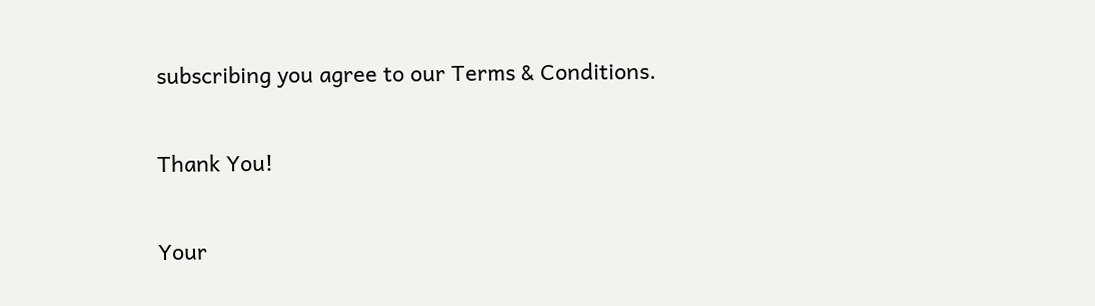subscribing you agree to our Terms & Conditions.

Thank You!

Your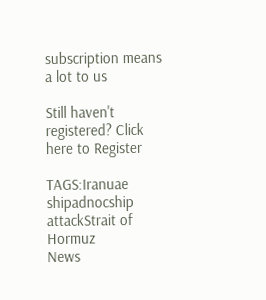subscription means a lot to us

Still haven't registered? Click here to Register

TAGS:Iranuae shipadnocship attackStrait of Hormuz
News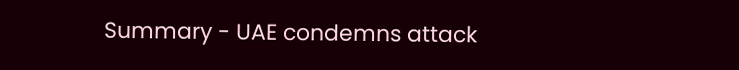Summary - UAE condemns attack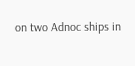on two Adnoc ships in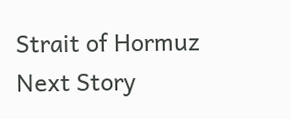Strait of Hormuz
Next Story